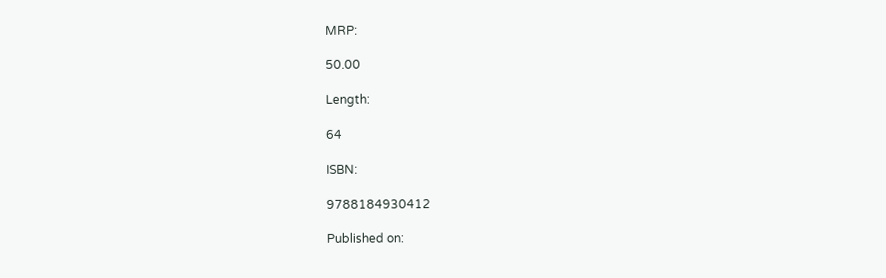MRP:

50.00

Length:

64

ISBN:

9788184930412

Published on: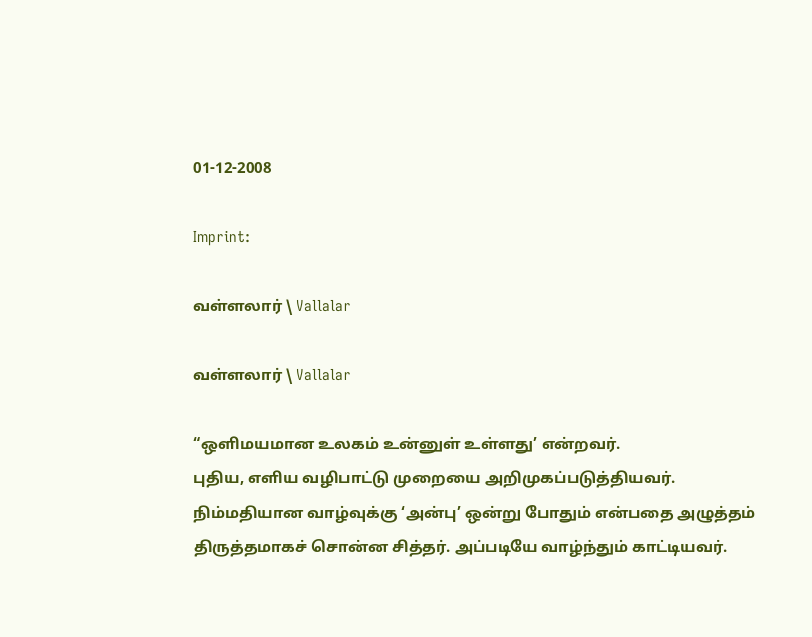01-12-2008

Imprint:

வள்ளலார் \ Vallalar

வள்ளலார் \ Vallalar

“ஒளிமயமான உலகம் உன்னுள் உள்ளது’ என்றவர்.
புதிய, எளிய வழிபாட்டு முறையை அறிமுகப்படுத்தியவர்.
நிம்மதியான வாழ்வுக்கு ‘அன்பு’ ஒன்று போதும் என்பதை அழுத்தம் திருத்தமாகச் சொன்ன சித்தர். அப்படியே வாழ்ந்தும் காட்டியவர்.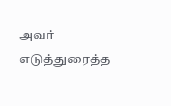அவர் எடுத்துரைத்த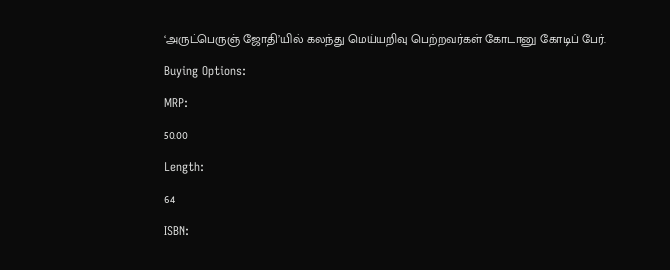‘அருட்பெருஞ் ஜோதி’யில் கலந்து மெய்யறிவு பெற்றவர்கள் கோடானு கோடிப் பேர்.

Buying Options:

MRP:

50.00

Length:

64

ISBN: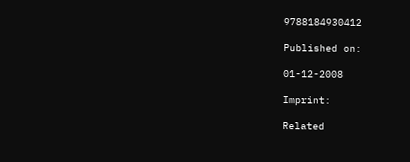9788184930412

Published on:

01-12-2008

Imprint:

Related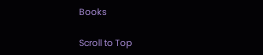Books

Scroll to Top